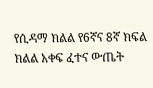የሲዳማ ክልል የ6ኛና 8ኛ ክፍል ክልል አቀፍ ፈተና ውጤት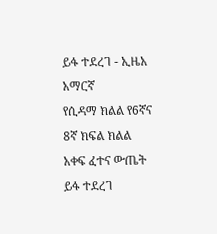ይፋ ተደረገ - ኢዜአ አማርኛ
የሲዳማ ክልል የ6ኛና 8ኛ ክፍል ክልል አቀፍ ፈተና ውጤት ይፋ ተደረገ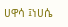ሀዋሳ ፤ነሀሴ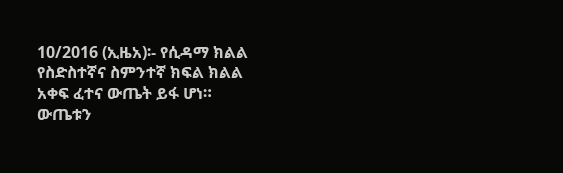10/2016 (ኢዜአ)፡- የሲዳማ ክልል የስድስተኛና ስምንተኛ ክፍል ክልል አቀፍ ፈተና ውጤት ይፋ ሆነ።
ውጤቱን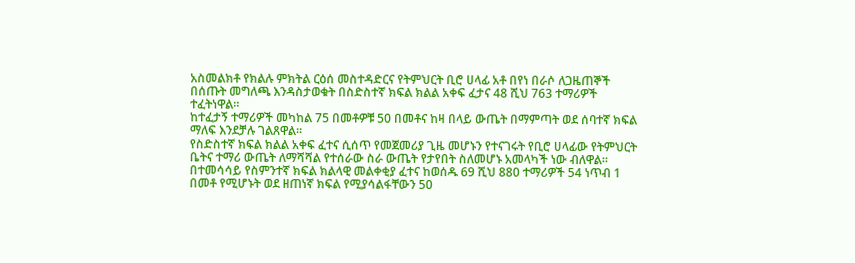አስመልክቶ የክልሉ ምክትል ርዕሰ መስተዳድርና የትምህርት ቢሮ ሀላፊ አቶ በየነ በራሶ ለጋዜጠኞች በሰጡት መግለጫ እንዳስታወቁት በስድስተኛ ክፍል ክልል አቀፍ ፈታና 48 ሺህ 763 ተማሪዎች ተፈትነዋል።
ከተፈታኝ ተማሪዎች መካከል 75 በመቶዎቹ 50 በመቶና ከዛ በላይ ውጤት በማምጣት ወደ ሰባተኛ ክፍል ማለፍ እንደቻሉ ገልጸዋል።
የስድስተኛ ክፍል ክልል አቀፍ ፈተና ሲሰጥ የመጀመሪያ ጊዜ መሆኑን የተናገሩት የቢሮ ሀላፊው የትምህርት ቤትና ተማሪ ውጤት ለማሻሻል የተሰራው ስራ ውጤት የታየበት ስለመሆኑ አመላካች ነው ብለዋል።
በተመሳሳይ የስምንተኛ ክፍል ክልላዊ መልቀቂያ ፈተና ከወሰዱ 69 ሺህ 880 ተማሪዎች 54 ነጥብ 1 በመቶ የሚሆኑት ወደ ዘጠነኛ ክፍል የሚያሳልፋቸውን 50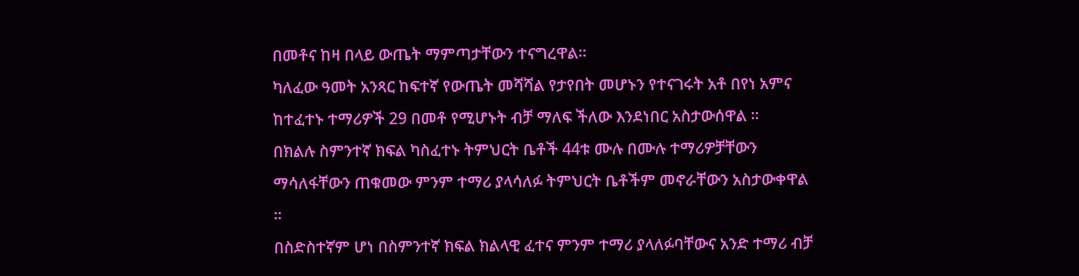በመቶና ከዛ በላይ ውጤት ማምጣታቸውን ተናግረዋል።
ካለፈው ዓመት አንጻር ከፍተኛ የውጤት መሻሻል የታየበት መሆኑን የተናገሩት አቶ በየነ አምና ከተፈተኑ ተማሪዎች 29 በመቶ የሚሆኑት ብቻ ማለፍ ችለው እንደነበር አስታውሰዋል ።
በክልሉ ስምንተኛ ክፍል ካስፈተኑ ትምህርት ቤቶች 44ቱ ሙሉ በሙሉ ተማሪዎቻቸውን ማሳለፋቸውን ጠቁመው ምንም ተማሪ ያላሳለፉ ትምህርት ቤቶችም መኖራቸውን አስታውቀዋል ።
በስድስተኛም ሆነ በስምንተኛ ክፍል ክልላዊ ፈተና ምንም ተማሪ ያላለፉባቸውና አንድ ተማሪ ብቻ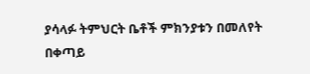ያሳላፉ ትምህርት ቤቶች ምክንያቱን በመለየት በቀጣይ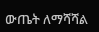ውጤት ለማሻሻል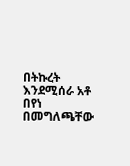በትኩረት እንደሚሰራ አቶ በየነ በመግለጫቸው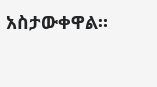አስታውቀዋል።